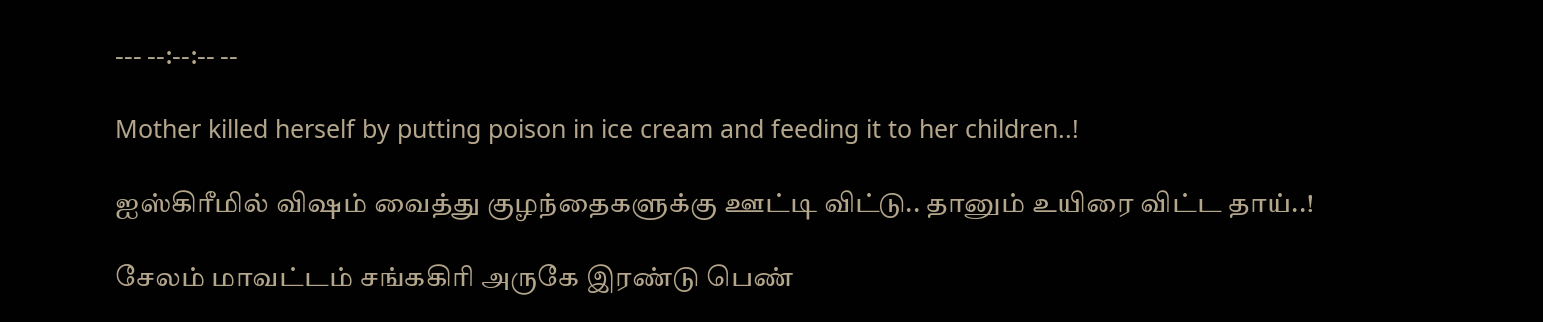--- --:--:-- --

Mother killed herself by putting poison in ice cream and feeding it to her children..!

ஐஸ்கிரீமில் விஷம் வைத்து குழந்தைகளுக்கு ஊட்டி விட்டு.. தானும் உயிரை விட்ட தாய்..!

சேலம் மாவட்டம் சங்ககிரி அருகே இரண்டு பெண்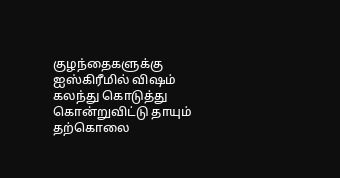குழந்தைகளுக்கு ஐஸ்கிரீமில் விஷம் கலந்து கொடுத்து கொன்றுவிட்டு தாயும் தற்கொலை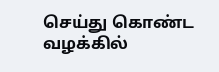செய்து கொண்ட வழக்கில்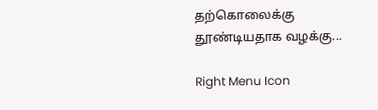தற்கொலைக்கு தூண்டியதாக வழக்கு...

Right Menu Icon